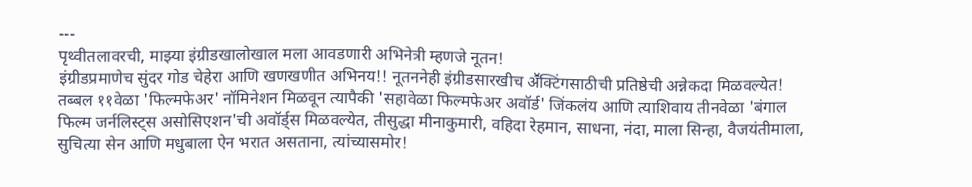---
पृथ्वीतलावरची, माझ्या इंग्रीडखालोखाल मला आवडणारी अभिनेत्री म्हणजे नूतन!
इंग्रीडप्रमाणेच सुंदर गोड चेहेरा आणि खणखणीत अभिनय!! नूतननेही इंग्रीडसारखीच अॕक्टिंगसाठीची प्रतिष्ठेची अन्नेकदा मिळवल्येत!
तब्बल ११वेळा 'फिल्मफेअर' नॉमिनेशन मिळवून त्यापैकी 'सहावेळा फिल्मफेअर अवॉर्ड' जिंकलंय आणि त्याशिवाय तीनवेळा 'बंगाल फिल्म जर्नलिस्ट्स असोसिएशन'ची अवॉर्ड्स मिळवल्येत, तीसुद्धा मीनाकुमारी, वहिदा रेहमान, साधना, नंदा, माला सिन्हा, वैजयंतीमाला, सुचित्या सेन आणि मधुबाला ऐन भरात असताना, त्यांच्यासमोर!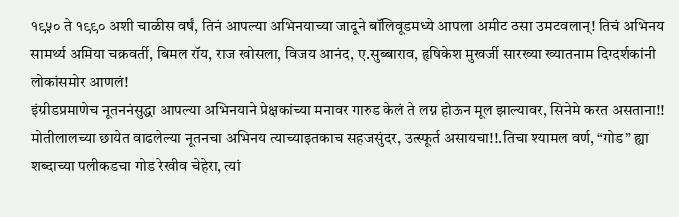१९५० ते १९९० अशी चाळीस वर्षं, तिनं आपल्या अभिनयाच्या जादूने बॉलिवूडमध्ये आपला अमीट ठसा उमटवलान्! तिचं अभिनय सामर्थ्य अमिया चक्रवर्ती, बिमल रॉय, राज खोसला, विजय आनंद, ए.सुब्बाराव, हृषिकेश मुखर्जी सारख्या ख्यातनाम दिग्दर्शकांनी लोकांसमोर आणलं!
इंग्रीडप्रमाणेच नूतननंसुद्धा आपल्या अभिनयाने प्रेक्षकांच्या मनावर गारुड केलं ते लग्न होऊन मूल झाल्यावर, सिनेमे करत असताना!! मोतीलालच्या छायेत वाढलेल्या नूतनचा अभिनय त्याच्याइतकाच सहजसुंदर, उत्स्फूर्त असायचा!!.तिचा श्यामल वर्ण, “गोड” ह्या शब्दाच्या पलीकडचा गोड रेखीव चेहेरा, त्यां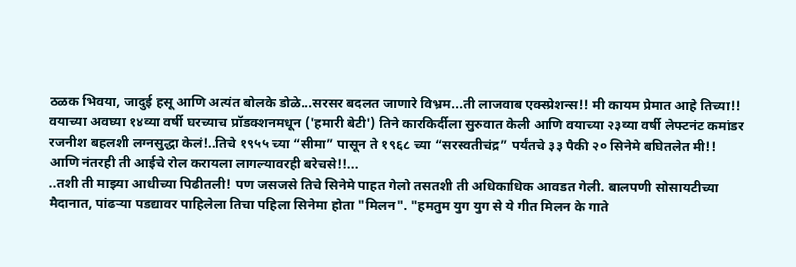ठळक भिवया, जादुई हसू आणि अत्यंत बोलके डोळे...सरसर बदलत जाणारे विभ्रम...ती लाजवाब एक्स्प्रेशन्स!! मी कायम प्रेमात आहे तिच्या!!
वयाच्या अवघ्या १४व्या वर्षी घरच्याच प्रॉडक्शनमधून ('हमारी बेटी') तिने कारकिर्दीला सुरुवात केली आणि वयाच्या २३व्या वर्षी लेफ्टनंट कमांडर रजनीश बहलशी लग्नसुद्धा केलं!..तिचे १९५५ च्या “सीमा” पासून ते १९६८ च्या “सरस्वतीचंद्र” पर्यंतचे ३३ पैकी २० सिनेमे बघितलेत मी!! आणि नंतरही ती आईचे रोल करायला लागल्यावरही बरेचसे!!...
..तशी ती माझ्या आधीच्या पिढीतली! पण जसजसे तिचे सिनेमे पाहत गेलो तसतशी ती अधिकाधिक आवडत गेली. बालपणी सोसायटीच्या मैदानात, पांढऱ्या पडद्यावर पाहिलेला तिचा पहिला सिनेमा होता "मिलन". "हमतुम युग युग से ये गीत मिलन के गाते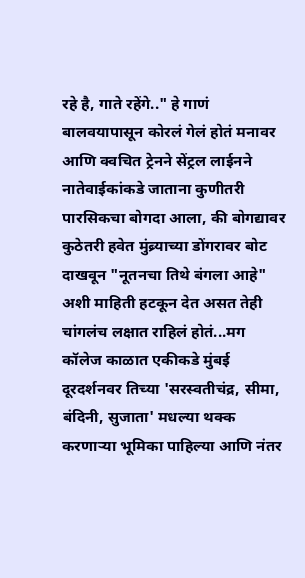रहे है, गाते रहेंगे.." हे गाणं बालवयापासून कोरलं गेलं होतं मनावर आणि क्वचित ट्रेनने सेंट्रल लाईनने नातेवाईकांकडे जाताना कुणीतरी पारसिकचा बोगदा आला, की बोगद्यावर कुठेतरी हवेत मुंब्र्याच्या डोंगरावर बोट दाखवून "नूतनचा तिथे बंगला आहे" अशी माहिती हटकून देत असत तेही चांगलंच लक्षात राहिलं होतं...मग कॉलेज काळात एकीकडे मुंबई दूरदर्शनवर तिच्या 'सरस्वतीचंद्र, सीमा, बंदिनी, सुजाता' मधल्या थक्क करणाऱ्या भूमिका पाहिल्या आणि नंतर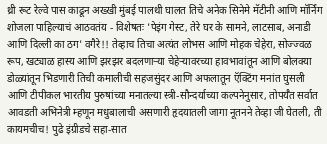थ्री रूट रेल्वे पास काढून अख्खी मुंबई पालथी घालत तिचे अनेक सिनेमे मॅटीनी आणि मॉर्निंग शोजला पाहिल्याचं आठवतंय - विशेषतः 'पेइंग गेस्ट, तेरे घर के सामने, लाटसाब, अनाडी आणि दिल्ली का ठग' वगैरे!! तेव्हाच तिचा अत्यंत लोभस आणि मोहक चेहेरा, सोज्ज्वळ रूप, खट्याळ हास्य आणि झरझर बदलणाऱ्या चेहेऱ्यावरच्या हावभावांतून आणि बोलक्या डोळ्यांतून भिडणारी तिची कमालीची सहजसुंदर आणि अफलातून ऍक्टिंग मनांत घुसली आणि टीपीकल भारतीय पुरुषांच्या मनातल्या स्त्री-सौन्दर्याच्या कल्पनेनुसार, तोपर्यँत सर्वात आवडती अभिनेत्री म्हणून मधुबालाची असणारी हृदयातली जागा नूतनने तेव्हा जी घेतली, ती कायमचीच! पुढे इंग्रीडचे सहा-सात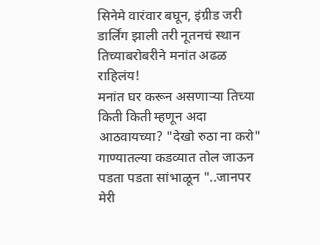सिनेमे वारंवार बघून, इंग्रीड जरी डार्लिंग झाली तरी नूतनचं स्थान तिच्याबरोबरीने मनांत अढळ राहिलंय!
मनांत घर करून असणाऱ्या तिच्या किती किती म्हणून अदा आठवायच्या? "देखो रुठा ना करो" गाण्यातल्या कडव्यात तोल जाऊन पडता पडता सांभाळून "..जानपर मेरी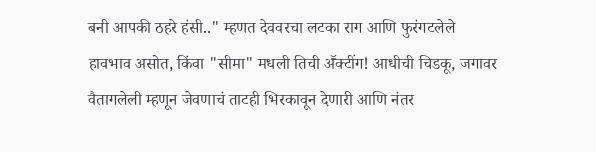बनी आपकी ठहरे हंसी.." म्हणत देववरचा लटका राग आणि फुरंगटलेले हावभाव असोत, किंवा "सीमा" मधली तिची अॕक्टींग! आधीची चिडकू, जगावर वैतागलेली म्हणून जेवणाचं ताटही भिरकावून देणारी आणि नंतर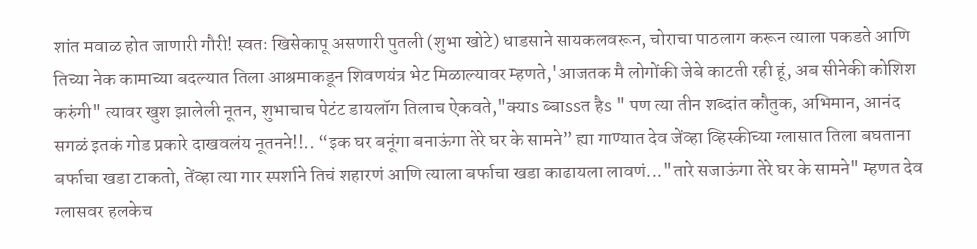शांत मवाळ होत जाणारी गौरी! स्वतः खिसेकापू असणारी पुतली (शुभा खोटे) धाडसाने सायकलवरून, चोराचा पाठलाग करून त्याला पकडते आणि तिच्या नेक कामाच्या बदल्यात तिला आश्रमाकडून शिवणयंत्र भेट मिळाल्यावर म्हणते,'आजतक मै लोगोंकी जेबे काटती रही हूं, अब सीनेकी कोशिश करुंगी" त्यावर खुश झालेली नूतन, शुभाचाच पेटंट डायलॉग तिलाच ऐकवते,"क्याs ब्बाssत हैs " पण त्या तीन शब्दांत कौतुक, अभिमान, आनंद सगळं इतकं गोड प्रकारे दाखवलंय नूतनने!!.. “इक घर बनूंगा बनाऊंगा तेरे घर के सामने” ह्या गाण्यात देव जेंव्हा व्हिस्कीच्या ग्लासात तिला बघताना बर्फाचा खडा टाकतो, तेंव्हा त्या गार स्पर्शाने तिचं शहारणं आणि त्याला बर्फाचा खडा काढायला लावणं..."तारे सजाऊंगा तेरे घर के सामने" म्हणत देव ग्लासवर हलकेच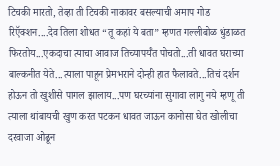टिचकी मारतो, तेव्हा ती टिचकी नाकावर बसल्याची अमाप गोड रिऍक्शन....देव तिला शोधत “तू कहां ये बता” म्हणत गल्लीबोळ धुंडाळत फिरतोय...एकदाचा त्याचा आवाज तिच्यापर्यँत पोचतो...ती धावत घराच्या बाल्कनीत येते...त्याला पाहून प्रेमभराने दोन्ही हात फैलावते...तिचं दर्शन होऊन तो खुशीसे पागल झालाय...पण घरच्यांना सुगावा लागु नये म्हणू ती त्याला थांबायची खुण करत पटकन धावत जाऊन कानोसा घेत खोलीचा दरवाजा ओढून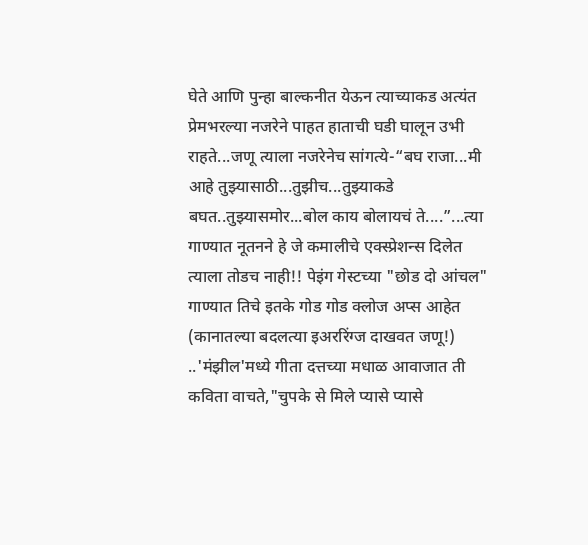घेते आणि पुन्हा बाल्कनीत येऊन त्याच्याकड अत्यंत प्रेमभरल्या नजरेने पाहत हाताची घडी घालून उभी राहते...जणू त्याला नजरेनेच सांगत्ये-“बघ राजा...मी आहे तुझ्यासाठी...तुझीच...तुझ्याकडे बघत..तुझ्यासमोर...बोल काय बोलायचं ते....”...त्या गाण्यात नूतनने हे जे कमालीचे एक्स्प्रेशन्स दिलेत त्याला तोडच नाही!! पेइंग गेस्टच्या "छोड दो आंचल" गाण्यात तिचे इतके गोड गोड क्लोज अप्स आहेत (कानातल्या बदलत्या इअररिंग्ज दाखवत जणू!) ..'मंझील'मध्ये गीता दत्तच्या मधाळ आवाजात ती कविता वाचते,"चुपके से मिले प्यासे प्यासे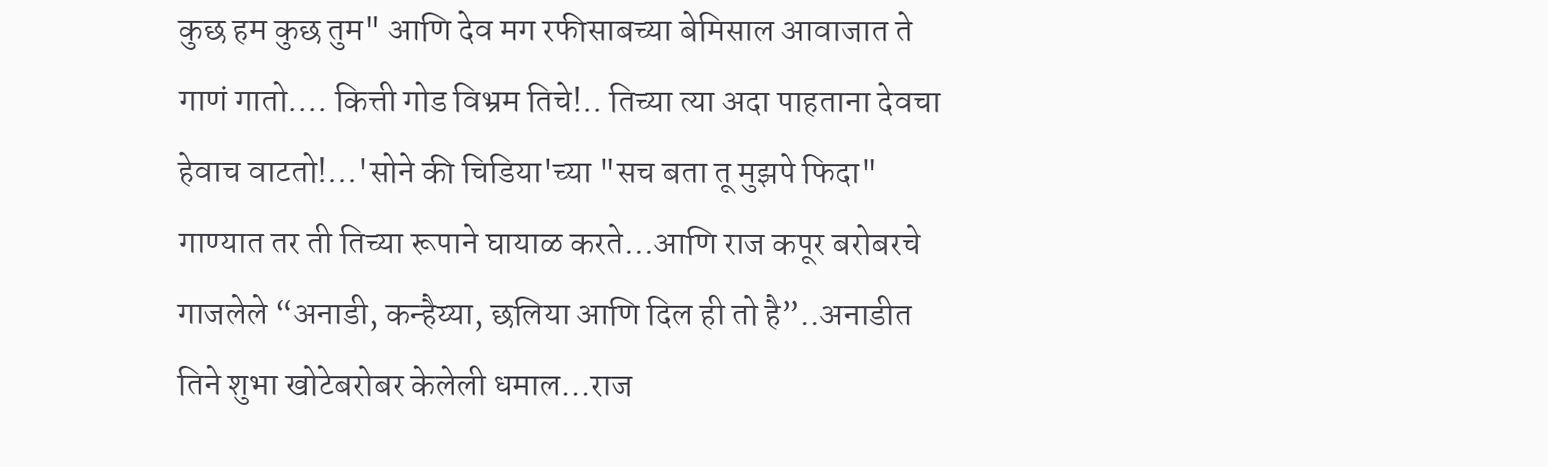कुछ हम कुछ तुम" आणि देव मग रफीसाबच्या बेमिसाल आवाजात ते गाणं गातो.... कित्ती गोड विभ्रम तिचे!.. तिच्या त्या अदा पाहताना देवचा हेवाच वाटतो!...'सोने की चिडिया'च्या "सच बता तू मुझपे फिदा" गाण्यात तर ती तिच्या रूपाने घायाळ करते...आणि राज कपूर बरोबरचे गाजलेले “अनाडी, कन्हैय्या, छलिया आणि दिल ही तो है”..अनाडीत तिने शुभा खोटेबरोबर केलेली धमाल...राज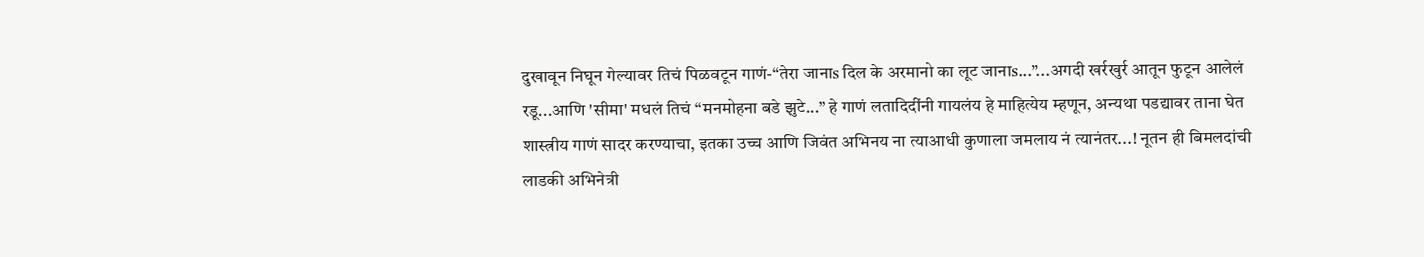दुखावून निघून गेल्यावर तिचं पिळवटून गाणं-“तेरा जानाs दिल के अरमानो का लूट जानाs...”...अगदी खर्रखुर्र आतून फुटून आलेलं रडू...आणि 'सीमा' मधलं तिचं “मनमोहना बडे झुटे...” हे गाणं लतादिदींनी गायलंय हे माहित्येय म्हणून, अन्यथा पडद्यावर ताना घेत शास्त्रीय गाणं सादर करण्याचा, इतका उच्च आणि जिवंत अभिनय ना त्याआधी कुणाला जमलाय नं त्यानंतर...! नूतन ही बिमलदांची लाडकी अभिनेत्री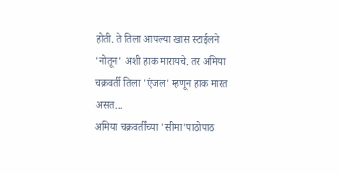होती. ते तिला आपल्या खास स्टाईलने 'नोतून' अशी हाक मारायचे. तर अमिया चक्रवर्ती तिला 'एंजल' म्हणून हाक मारत असत...
अमिया चक्रवर्तींच्या 'सीमा'पाठोपाठ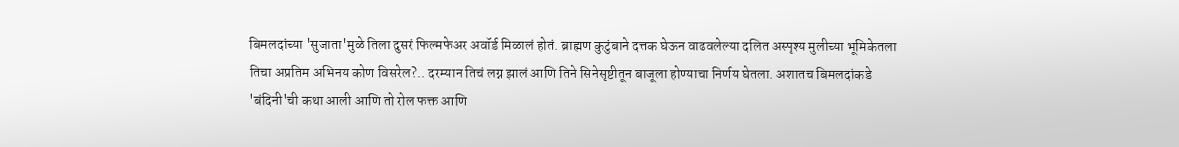बिमलदांच्या 'सुजाता'मुळे तिला दुसरं फिल्मफेअर अवॉर्ड मिळालं होतं. ब्राह्मण कुटुंबाने दत्तक घेऊन वाढवलेल्या दलित अस्पृश्य मुलीच्या भूमिकेतला तिचा अप्रतिम अभिनय कोण विसरेल?.. दरम्यान तिचं लग्न झालं आणि तिने सिनेसृष्टीतून बाजूला होण्याचा निर्णय घेतला. अशातच बिमलदांकडे 'बंदिनी'ची कथा आली आणि तो रोल फक्त आणि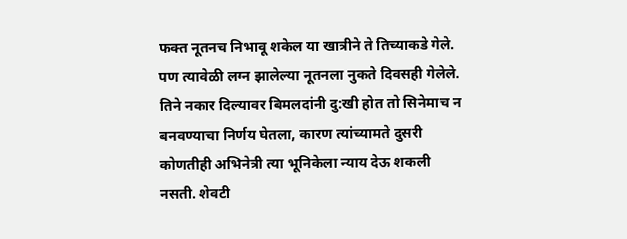फक्त नूतनच निभावू शकेल या खात्रीने ते तिच्याकडे गेले. पण त्यावेळी लग्न झालेल्या नूतनला नुकते दिवसही गेलेले. तिने नकार दिल्यावर बिमलदांनी दु:खी होत तो सिनेमाच न बनवण्याचा निर्णय घेतला, कारण त्यांच्यामते दुसरी कोणतीही अभिनेत्री त्या भूनिकेला न्याय देऊ शकली नसती. शेवटी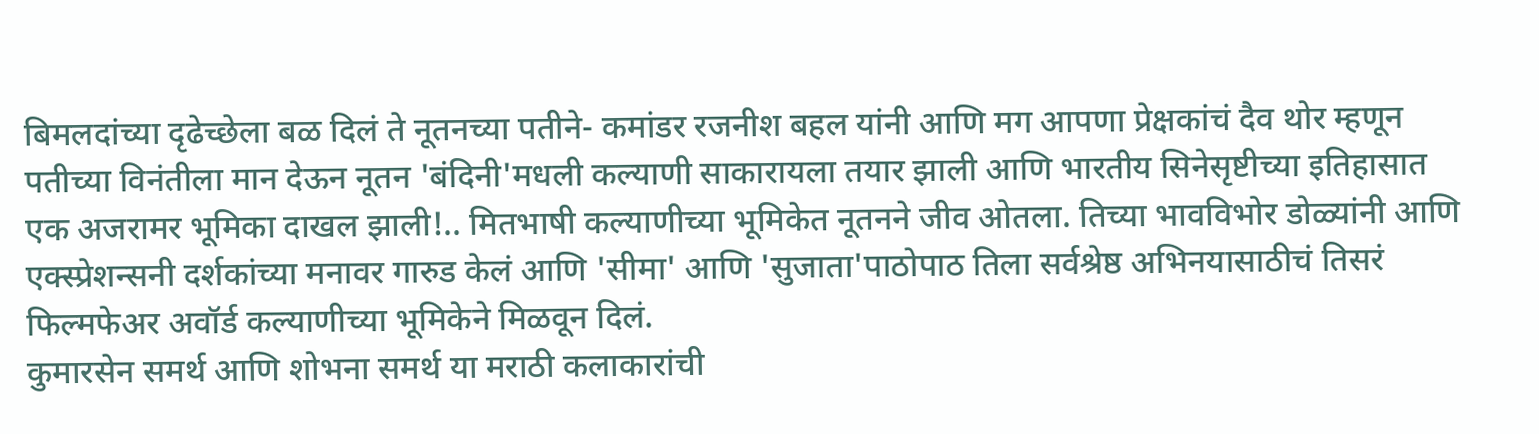बिमलदांच्या दृढेच्छेला बळ दिलं ते नूतनच्या पतीने- कमांडर रजनीश बहल यांनी आणि मग आपणा प्रेक्षकांचं दैव थोर म्हणून पतीच्या विनंतीला मान देऊन नूतन 'बंदिनी'मधली कल्याणी साकारायला तयार झाली आणि भारतीय सिनेसृष्टीच्या इतिहासात एक अजरामर भूमिका दाखल झाली!.. मितभाषी कल्याणीच्या भूमिकेत नूतनने जीव ओतला. तिच्या भावविभोर डोळ्यांनी आणि एक्स्प्रेशन्सनी दर्शकांच्या मनावर गारुड केलं आणि 'सीमा' आणि 'सुजाता'पाठोपाठ तिला सर्वश्रेष्ठ अभिनयासाठीचं तिसरं फिल्मफेअर अवॉर्ड कल्याणीच्या भूमिकेने मिळवून दिलं.
कुमारसेन समर्थ आणि शोभना समर्थ या मराठी कलाकारांची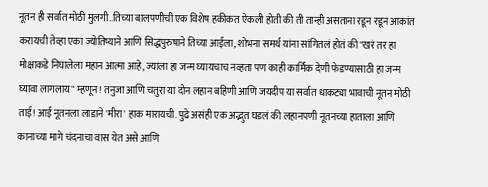नूतन ही सर्वात मोठी मुलगी..तिच्या बालपणीची एक विशेष हकीकत ऐकली होती की ती तान्ही असताना रडून रडून आकांत करायची तेव्हा एका ज्योतिष्याने आणि सिद्धपुरुषाने तिच्या आईला, शोभना समर्थ यांना सांगितलं होतं की "खरं तर हा मोक्षाकडे निघालेला महान आत्मा आहे, ज्याला हा जन्म घ्यायचाच नव्हता पण काही कार्मिक देणी फेडण्यासाठी हा जन्म घ्यावा लागलाय" म्हणून! तनुजा आणि चतुरा या दोन लहान बहिणी आणि जयदीप या सर्वात धाकट्या भावाची नूतन मोठी ताई! आई नूतनला लाडाने 'मीरा' हाक मारायची. पुढे असंही एक अद्भुत घडलं की लहानपणी नूतनच्या हाताला आणि कानाच्या मागे चंदनाचा वास येत असे आणि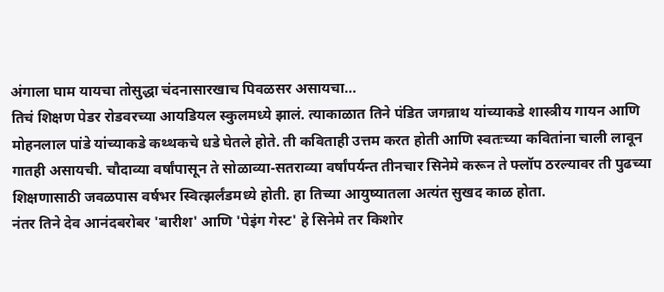अंगाला घाम यायचा तोसुद्धा चंदनासारखाच पिवळसर असायचा...
तिचं शिक्षण पेडर रोडवरच्या आयडियल स्कुलमध्ये झालं. त्याकाळात तिने पंडित जगन्नाथ यांच्याकडे शास्त्रीय गायन आणि मोहनलाल पांडे यांच्याकडे कथ्थकचे धडे घेतले होते. ती कविताही उत्तम करत होती आणि स्वतःच्या कवितांना चाली लावून गातही असायची. चौदाव्या वर्षांपासून ते सोळाव्या-सतराव्या वर्षांपर्यन्त तीनचार सिनेमे करून ते फ्लॉप ठरल्यावर ती पुढच्या शिक्षणासाठी जवळपास वर्षभर स्वित्झर्लंडमध्ये होती. हा तिच्या आयुष्यातला अत्यंत सुखद काळ होता.
नंतर तिने देव आनंदबरोबर 'बारीश' आणि 'पेइंग गेस्ट' हे सिनेमे तर किशोर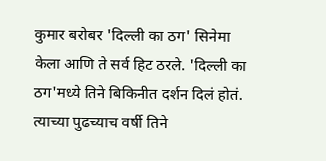कुमार बरोबर 'दिल्ली का ठग' सिनेमा केला आणि ते सर्व हिट ठरले. 'दिल्ली का ठग'मध्ये तिने बिकिनीत दर्शन दिलं होतं. त्याच्या पुढच्याच वर्षी तिने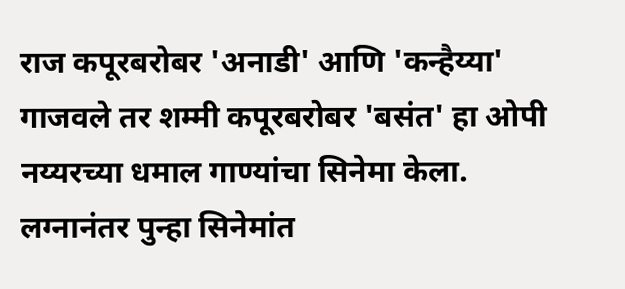राज कपूरबरोबर 'अनाडी' आणि 'कन्हैय्या' गाजवले तर शम्मी कपूरबरोबर 'बसंत' हा ओपी नय्यरच्या धमाल गाण्यांचा सिनेमा केला. लग्नानंतर पुन्हा सिनेमांत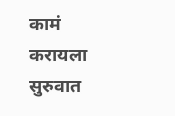कामं करायला सुरुवात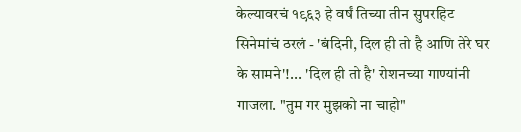केल्यावरचं १९६३ हे वर्षं तिच्या तीन सुपरहिट सिनेमांचं ठरलं - 'बंदिनी, दिल ही तो है आणि तेरे घर के सामने'!... 'दिल ही तो है' रोशनच्या गाण्यांनी गाजला. "तुम गर मुझको ना चाहो"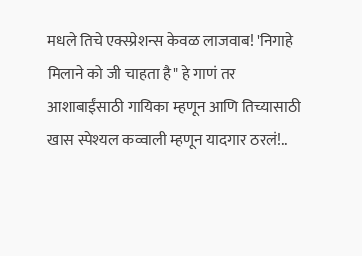मधले तिचे एक्स्प्रेशन्स केवळ लाजवाब! 'निगाहे मिलाने को जी चाहता है" हे गाणं तर आशाबाईंसाठी गायिका म्हणून आणि तिच्यासाठी खास स्पेश्यल कव्वाली म्हणून यादगार ठरलं!..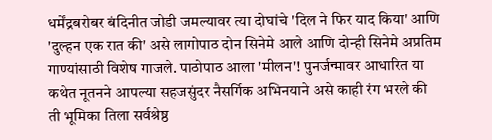धर्मेंद्रबरोबर बंदिनीत जोडी जमल्यावर त्या दोघांचे 'दिल ने फिर याद किया' आणि 'दुल्हन एक रात की' असे लागोपाठ दोन सिनेमे आले आणि दोन्ही सिनेमे अप्रतिम गाण्यांसाठी विशेष गाजले. पाठोपाठ आला 'मीलन'! पुनर्जन्मावर आधारित या कथेत नूतनने आपल्या सहजसुंदर नैसर्गिक अभिनयाने असे काही रंग भरले की ती भूमिका तिला सर्वश्रेष्ठ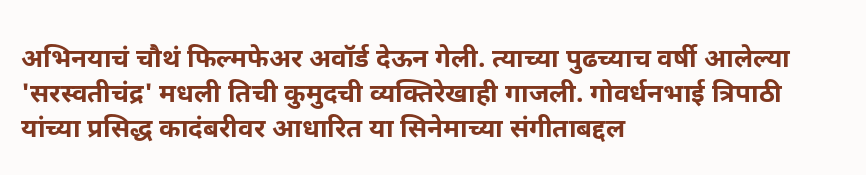अभिनयाचं चौथं फिल्मफेअर अवॉर्ड देऊन गेली. त्याच्या पुढच्याच वर्षी आलेल्या 'सरस्वतीचंद्र' मधली तिची कुमुदची व्यक्तिरेखाही गाजली. गोवर्धनभाई त्रिपाठी यांच्या प्रसिद्ध कादंबरीवर आधारित या सिनेमाच्या संगीताबद्दल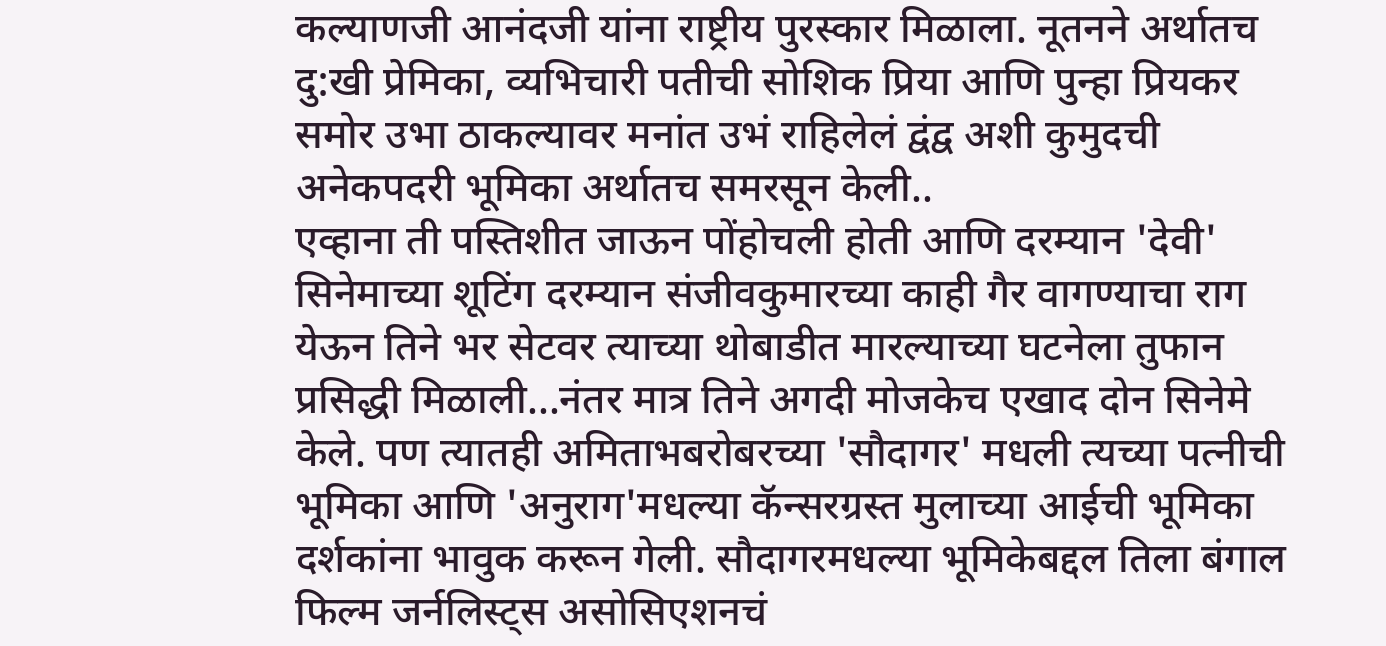कल्याणजी आनंदजी यांना राष्ट्रीय पुरस्कार मिळाला. नूतनने अर्थातच दु:खी प्रेमिका, व्यभिचारी पतीची सोशिक प्रिया आणि पुन्हा प्रियकर समोर उभा ठाकल्यावर मनांत उभं राहिलेलं द्वंद्व अशी कुमुदची अनेकपदरी भूमिका अर्थातच समरसून केली..
एव्हाना ती पस्तिशीत जाऊन पोंहोचली होती आणि दरम्यान 'देवी' सिनेमाच्या शूटिंग दरम्यान संजीवकुमारच्या काही गैर वागण्याचा राग येऊन तिने भर सेटवर त्याच्या थोबाडीत मारल्याच्या घटनेला तुफान प्रसिद्धी मिळाली...नंतर मात्र तिने अगदी मोजकेच एखाद दोन सिनेमे केले. पण त्यातही अमिताभबरोबरच्या 'सौदागर' मधली त्यच्या पत्नीची भूमिका आणि 'अनुराग'मधल्या कॅन्सरग्रस्त मुलाच्या आईची भूमिका दर्शकांना भावुक करून गेली. सौदागरमधल्या भूमिकेबद्दल तिला बंगाल फिल्म जर्नलिस्ट्स असोसिएशनचं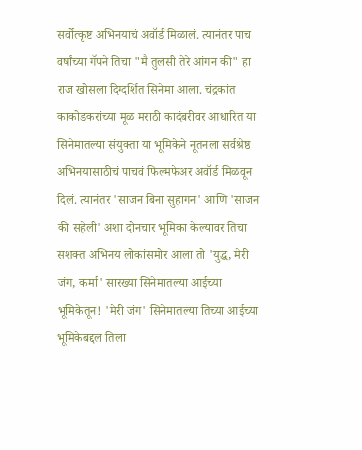सर्वोत्कृष्ट अभिनयाचं अवॉर्ड मिळालं. त्यानंतर पाच वर्षांच्या गॅपने तिचा "मै तुलसी तेरे आंगन की" हा राज खोसला दिग्दर्शित सिनेमा आला. चंद्रकांत काकोडकरांच्या मूळ मराठी कादंबरीवर आधारित या सिनेमातल्या संयुक्ता या भूमिकेने नूतनला सर्वश्रेष्ठ अभिनयासाठीचं पाचवं फिल्मफेअर अवॉर्ड मिळवून दिलं. त्यानंतर 'साजन बिना सुहागन' आणि 'साजन की सहेली' अशा दोनचार भूमिका केल्यावर तिचा सशक्त अभिनय लोकांसमोर आला तो 'युद्ध, मेरी जंग, कर्मा' सारख्या सिनेमातल्या आईच्या भूमिकेतून! 'मेरी जंग' सिनेमातल्या तिच्या आईच्या भूमिकेबद्दल तिला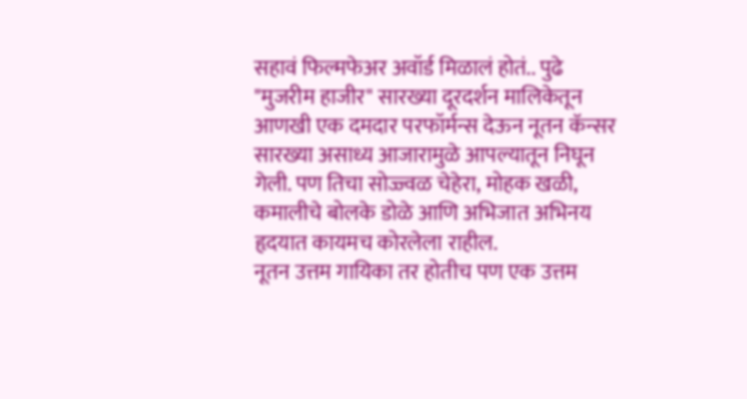सहावं फिल्मफेअर अवॉर्ड मिळालं होतं.. पुढे "मुजरीम हाजीर" सारख्या दूरदर्शन मालिकेतून आणखी एक दमदार परफॉर्मन्स देऊन नूतन कॅन्सर सारख्या असाध्य आजारामुळे आपल्यातून निघून गेली. पण तिचा सोज्ज्वळ चेहेरा, मोहक खळी, कमालीचे बोलके डोळे आणि अभिजात अभिनय हृदयात कायमच कोरलेला राहील.
नूतन उत्तम गायिका तर होतीच पण एक उत्तम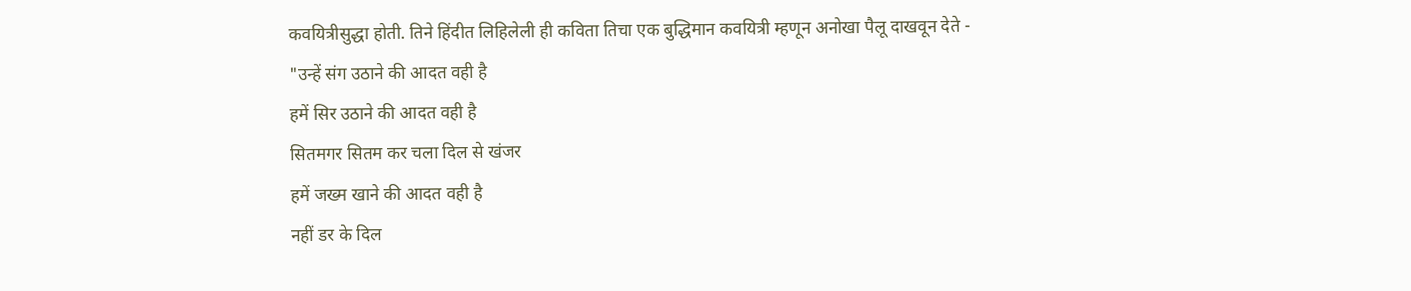कवयित्रीसुद्धा होती. तिने हिंदीत लिहिलेली ही कविता तिचा एक बुद्धिमान कवयित्री म्हणून अनोखा पैलू दाखवून देते -
"उन्हें संग उठाने की आदत वही है
हमें सिर उठाने की आदत वही है
सितमगर सितम कर चला दिल से खंजर
हमें जख्म खाने की आदत वही है
नहीं डर के दिल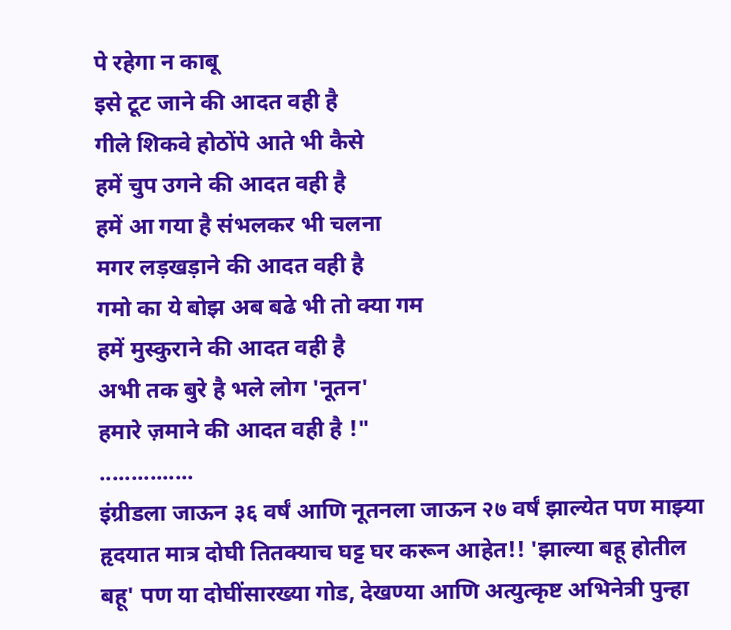पे रहेगा न काबू
इसे टूट जाने की आदत वही है
गीले शिकवे होठोंपे आते भी कैसे
हमें चुप उगने की आदत वही है
हमें आ गया है संभलकर भी चलना
मगर लड़खड़ाने की आदत वही है
गमो का ये बोझ अब बढे भी तो क्या गम
हमें मुस्कुराने की आदत वही है
अभी तक बुरे है भले लोग 'नूतन'
हमारे ज़माने की आदत वही है !"
...............
इंग्रीडला जाऊन ३६ वर्षं आणि नूतनला जाऊन २७ वर्षं झाल्येत पण माझ्या हृदयात मात्र दोघी तितक्याच घट्ट घर करून आहेत!! 'झाल्या बहू होतील बहू' पण या दोघींसारख्या गोड, देखण्या आणि अत्युत्कृष्ट अभिनेत्री पुन्हा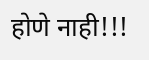होणे नाही!!!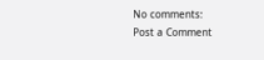No comments:
Post a Comment